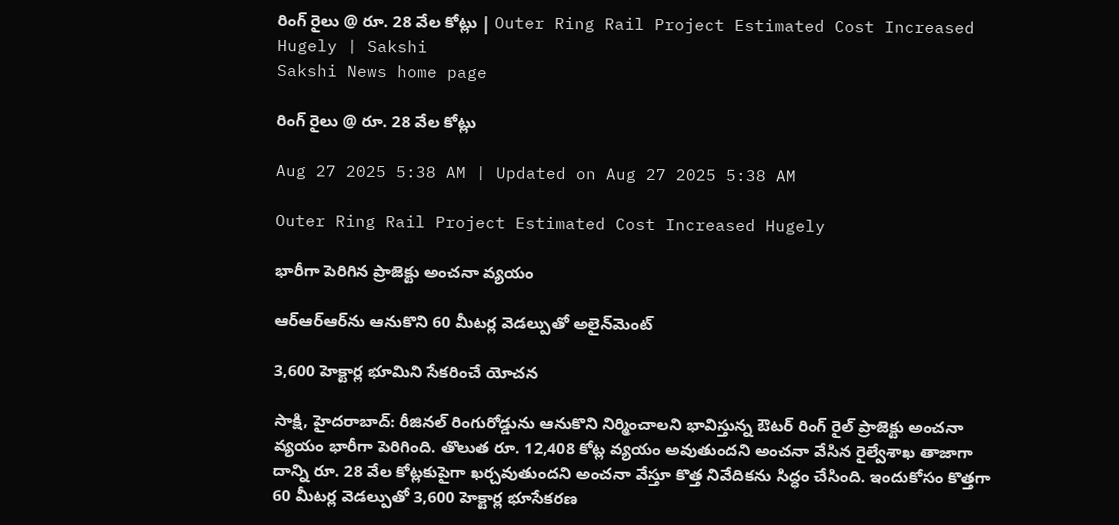రింగ్‌ రైలు @ రూ. 28 వేల కోట్లు | Outer Ring Rail Project Estimated Cost Increased Hugely | Sakshi
Sakshi News home page

రింగ్‌ రైలు @ రూ. 28 వేల కోట్లు

Aug 27 2025 5:38 AM | Updated on Aug 27 2025 5:38 AM

Outer Ring Rail Project Estimated Cost Increased Hugely

భారీగా పెరిగిన ప్రాజెక్టు అంచనా వ్యయం

ఆర్‌ఆర్‌ఆర్‌ను ఆనుకొని 60 మీటర్ల వెడల్పుతో అలైన్‌మెంట్‌

3,600 హెక్టార్ల భూమిని సేకరించే యోచన

సాక్షి, హైదరాబాద్‌: రీజినల్‌ రింగురోడ్డును ఆనుకొని నిర్మించాలని భావిస్తున్న ఔటర్‌ రింగ్‌ రైల్‌ ప్రాజెక్టు అంచనా వ్యయం భారీగా పెరిగింది. తొలుత రూ. 12,408 కోట్ల వ్యయం అవుతుందని అంచనా వేసిన రైల్వేశాఖ తాజాగా దాన్ని రూ. 28 వేల కోట్లకుపైగా ఖర్చవుతుందని అంచనా వేస్తూ కొత్త నివేదికను సిద్ధం చేసింది. ఇందుకోసం కొత్తగా 60 మీటర్ల వెడల్పుతో 3,600 హెక్టార్ల భూసేకరణ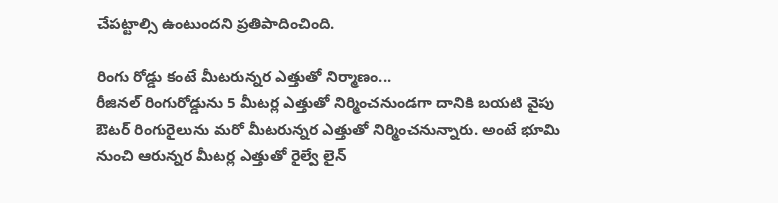చేపట్టాల్సి ఉంటుందని ప్రతిపాదించింది.

రింగు రోడ్డు కంటే మీటరున్నర ఎత్తుతో నిర్మాణం...
రీజినల్‌ రింగురోడ్డును 5 మీటర్ల ఎత్తుతో నిర్మించనుండగా దానికి బయటి వైపు ఔటర్‌ రింగురైలును మరో మీటరున్నర ఎత్తుతో నిర్మించనున్నారు. అంటే భూమి నుంచి ఆరున్నర మీటర్ల ఎత్తుతో రైల్వే లైన్‌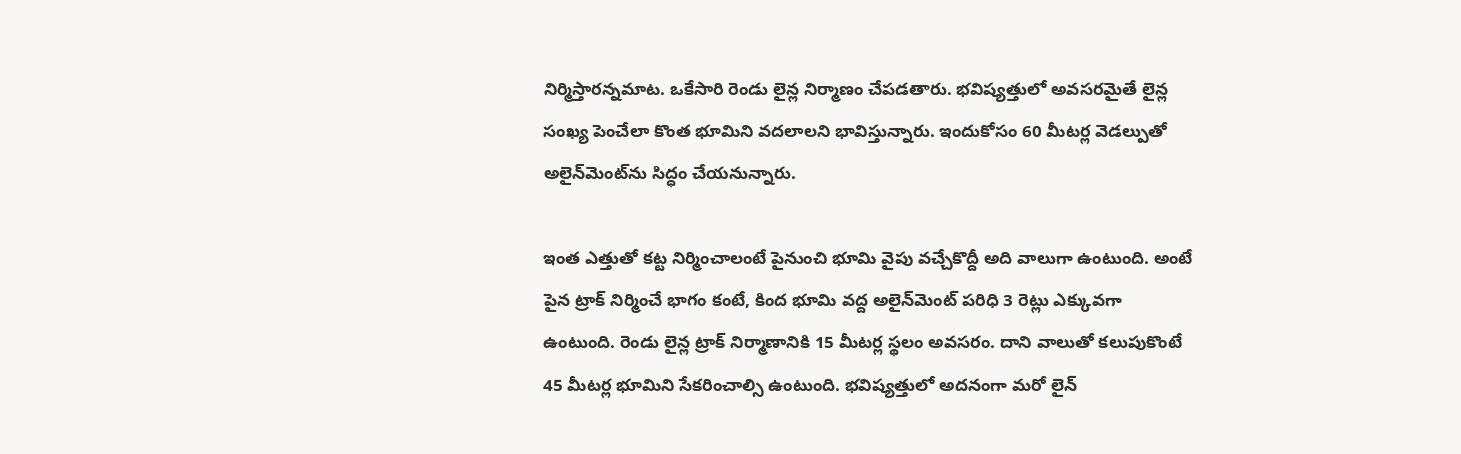నిర్మిస్తారన్నమాట. ఒకేసారి రెండు లైన్ల నిర్మాణం చేపడతారు. భవిష్యత్తులో అవసరమైతే లైన్ల సంఖ్య పెంచేలా కొంత భూమిని వదలాలని భావిస్తున్నారు. ఇందుకోసం 60 మీటర్ల వెడల్పుతో అలైన్‌మెంట్‌ను సిద్ధం చేయనున్నారు.

ఇంత ఎత్తుతో కట్ట నిర్మించాలంటే పైనుంచి భూమి వైపు వచ్చేకొద్దీ అది వాలుగా ఉంటుంది. అంటే పైన ట్రాక్‌ నిర్మించే భాగం కంటే, కింద భూమి వద్ద అలైన్‌మెంట్‌ పరిధి 3 రెట్లు ఎక్కువగా ఉంటుంది. రెండు లైన్ల ట్రాక్‌ నిర్మాణానికి 15 మీటర్ల స్థలం అవసరం. దాని వాలుతో కలుపుకొంటే 45 మీటర్ల భూమిని సేకరించాల్సి ఉంటుంది. భవిష్యత్తులో అదనంగా మరో లైన్‌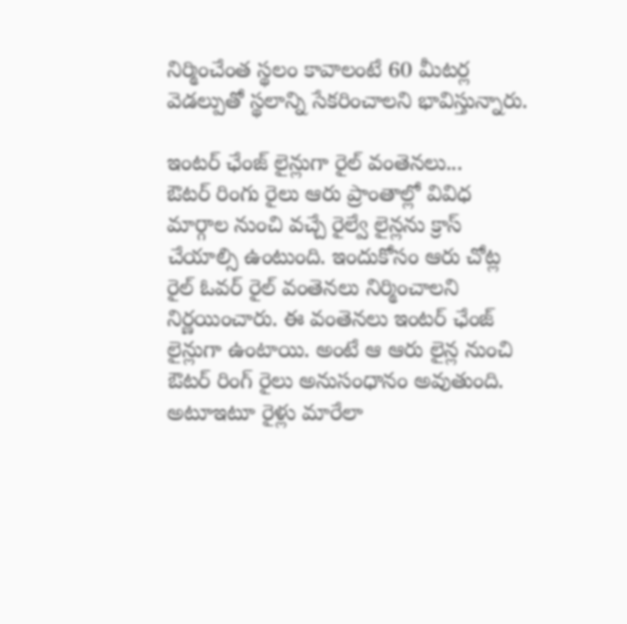నిర్మించేంత స్థలం కావాలంటే 60 మీటర్ల వెడల్పుతో స్థలాన్ని సేకరించాలని భావిస్తున్నారు.

ఇంటర్‌ ఛేంజ్‌ లైన్లుగా రైల్‌ వంతెనలు...
ఔటర్‌ రింగు రైలు ఆరు ప్రాంతాల్లో వివిధ మార్గాల నుంచి వచ్చే రైల్వే లైన్లను క్రాస్‌ చేయాల్సి ఉంటుంది. ఇందుకోసం ఆరు చోట్ల రైల్‌ ఓవర్‌ రైల్‌ వంతెనలు నిర్మించాలని నిర్ణయించారు. ఈ వంతెనలు ఇంటర్‌ ఛేంజ్‌ లైన్లుగా ఉంటాయి. అంటే ఆ ఆరు లైన్ల నుంచి ఔటర్‌ రింగ్‌ రైలు అనుసంధానం అవుతుంది. అటూఇటూ రైళ్లు మారేలా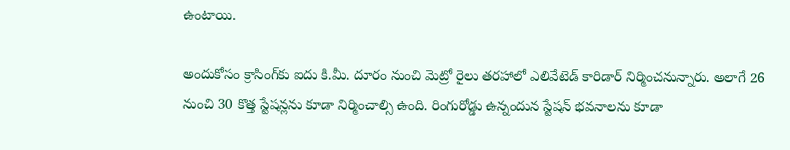ఉంటాయి.

అందుకోసం క్రాసింగ్‌కు ఐదు కి.మీ. దూరం నుంచి మెట్రో రైలు తరహాలో ఎలివేటెడ్‌ కారిడార్‌ నిర్మించనున్నారు. అలాగే 26 నుంచి 30 కొత్త స్టేషన్లను కూడా నిర్మించాల్సి ఉంది. రింగురోడ్డు ఉన్నందున స్టేషన్‌ భవనాలను కూడా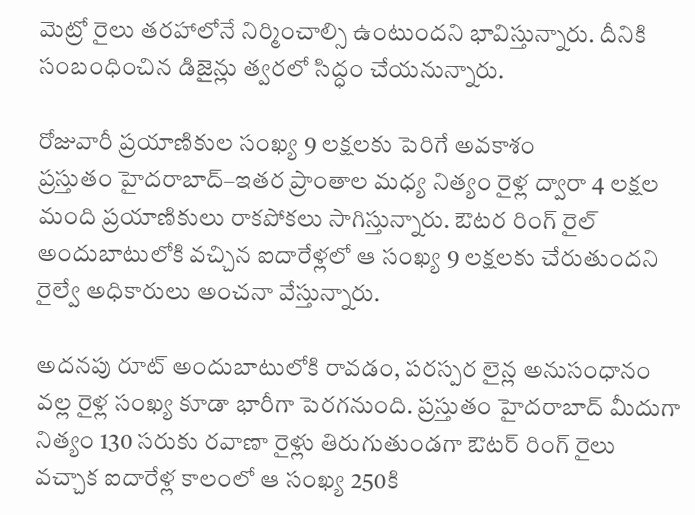మెట్రో రైలు తరహాలోనే నిర్మించాల్సి ఉంటుందని భావిస్తున్నారు. దీనికి సంబంధించిన డిజైన్లు త్వరలో సిద్ధం చేయనున్నారు.

రోజువారీ ప్రయాణికుల సంఖ్య 9 లక్షలకు పెరిగే అవకాశం
ప్రస్తుతం హైదరాబాద్‌–ఇతర ప్రాంతాల మధ్య నిత్యం రైళ్ల ద్వారా 4 లక్షల మంది ప్రయాణికులు రాకపోకలు సాగిస్తున్నారు. ఔటర రింగ్‌ రైల్‌ అందుబాటులోకి వచ్చిన ఐదారేళ్లలో ఆ సంఖ్య 9 లక్షలకు చేరుతుందని రైల్వే అధికారులు అంచనా వేస్తున్నారు.

అదనపు రూట్‌ అందుబాటులోకి రావడం, పరస్పర లైన్ల అనుసంధానం వల్ల రైళ్ల సంఖ్య కూడా భారీగా పెరగనుంది. ప్రస్తుతం హైదరాబాద్‌ మీదుగా నిత్యం 130 సరుకు రవాణా రైళ్లు తిరుగుతుండగా ఔటర్‌ రింగ్‌ రైలు వచ్చాక ఐదారేళ్ల కాలంలో ఆ సంఖ్య 250కి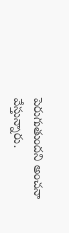పెరుగుతుందని అంచనా వేస్తున్నారు.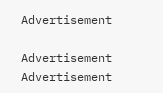Advertisement

Advertisement
Advertisement